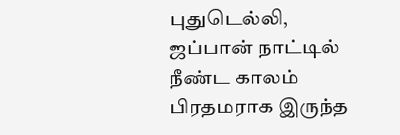புதுடெல்லி,
ஜப்பான் நாட்டில் நீண்ட காலம் பிரதமராக இருந்த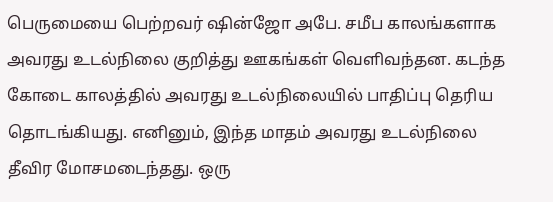பெருமையை பெற்றவர் ஷின்ஜோ அபே. சமீப காலங்களாக அவரது உடல்நிலை குறித்து ஊகங்கள் வெளிவந்தன. கடந்த கோடை காலத்தில் அவரது உடல்நிலையில் பாதிப்பு தெரிய தொடங்கியது. எனினும், இந்த மாதம் அவரது உடல்நிலை தீவிர மோசமடைந்தது. ஒரு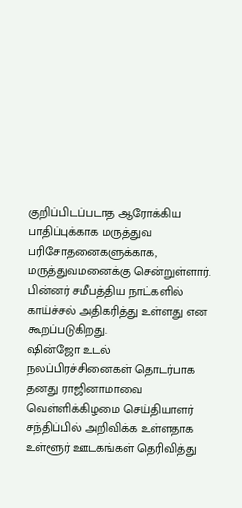குறிப்பிடப்படாத ஆரோக்கிய பாதிப்புக்காக மருத்துவ பரிசோதனைகளுக்காக, மருத்துவமனைக்கு சென்றுள்ளார். பின்னர் சமீபத்திய நாட்களில் காய்ச்சல் அதிகரித்து உள்ளது என கூறப்படுகிறது.
ஷின்ஜோ உடல் நலப்பிரச்சினைகள் தொடர்பாக தனது ராஜினாமாவை வெள்ளிக்கிழமை செய்தியாளர் சந்திப்பில் அறிவிக்க உள்ளதாக உள்ளூர் ஊடகங்கள் தெரிவித்து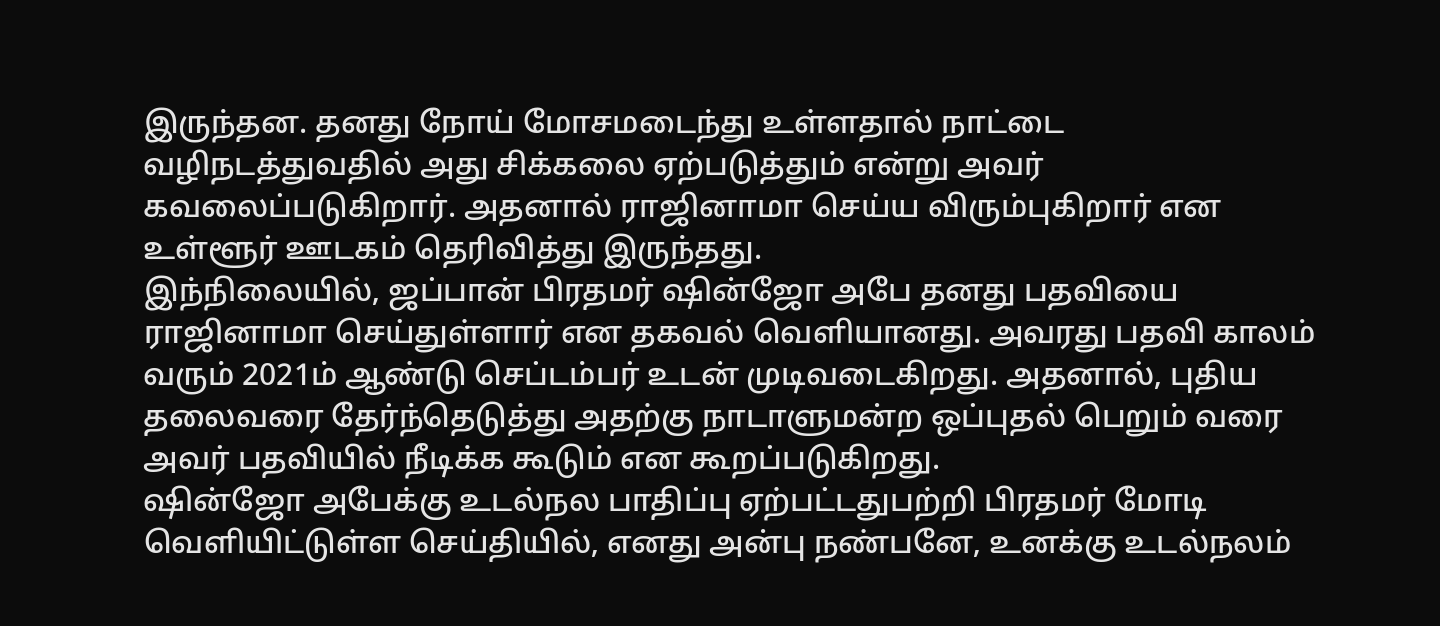இருந்தன. தனது நோய் மோசமடைந்து உள்ளதால் நாட்டை வழிநடத்துவதில் அது சிக்கலை ஏற்படுத்தும் என்று அவர் கவலைப்படுகிறார். அதனால் ராஜினாமா செய்ய விரும்புகிறார் என உள்ளூர் ஊடகம் தெரிவித்து இருந்தது.
இந்நிலையில், ஜப்பான் பிரதமர் ஷின்ஜோ அபே தனது பதவியை ராஜினாமா செய்துள்ளார் என தகவல் வெளியானது. அவரது பதவி காலம் வரும் 2021ம் ஆண்டு செப்டம்பர் உடன் முடிவடைகிறது. அதனால், புதிய தலைவரை தேர்ந்தெடுத்து அதற்கு நாடாளுமன்ற ஒப்புதல் பெறும் வரை அவர் பதவியில் நீடிக்க கூடும் என கூறப்படுகிறது.
ஷின்ஜோ அபேக்கு உடல்நல பாதிப்பு ஏற்பட்டதுபற்றி பிரதமர் மோடி வெளியிட்டுள்ள செய்தியில், எனது அன்பு நண்பனே, உனக்கு உடல்நலம்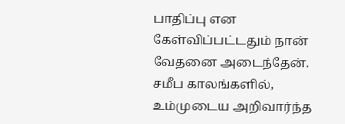பாதிப்பு என கேள்விப்பட்டதும் நான் வேதனை அடைந்தேன். சமீப காலங்களில், உம்முடைய அறிவார்ந்த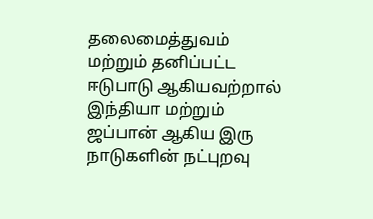தலைமைத்துவம் மற்றும் தனிப்பட்ட ஈடுபாடு ஆகியவற்றால் இந்தியா மற்றும் ஜப்பான் ஆகிய இரு நாடுகளின் நட்புறவு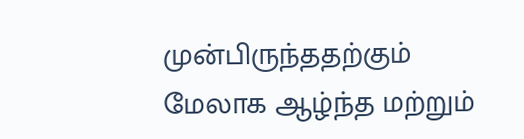முன்பிருந்ததற்கும் மேலாக ஆழ்ந்த மற்றும்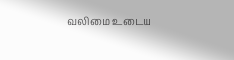வலிமை உடைய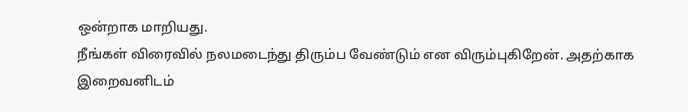ஒன்றாக மாறியது.
நீங்கள் விரைவில் நலமடைந்து திரும்ப வேண்டும் என விரும்புகிறேன். அதற்காக இறைவனிடம்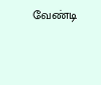வேண்டி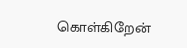கொள்கிறேன்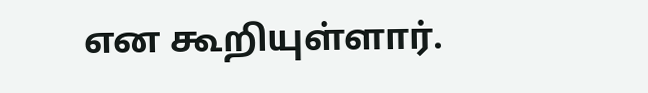என கூறியுள்ளார்.